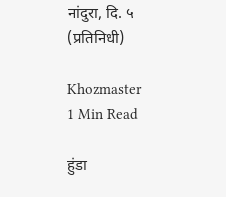नांदुरा, दि. ५ (प्रतिनिधी)

Khozmaster
1 Min Read

हुंडा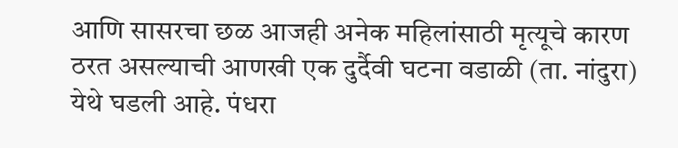आणि सासरचा छळ आजही अनेक महिलांसाठी मृत्यूचे कारण ठरत असल्याची आणखी एक दुर्दैवी घटना वडाळी (ता. नांदुरा) येथे घडली आहे. पंधरा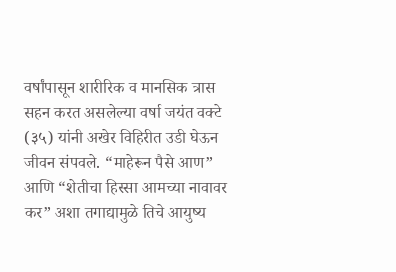वर्षांपासून शारीरिक व मानसिक त्रास सहन करत असलेल्या वर्षा जयंत वक्टे (३५) यांनी अखेर विहिरीत उडी घेऊन जीवन संपवले. “माहेरून पैसे आण” आणि “शेतीचा हिस्सा आमच्या नावावर कर” अशा तगाद्यामुळे तिचे आयुष्य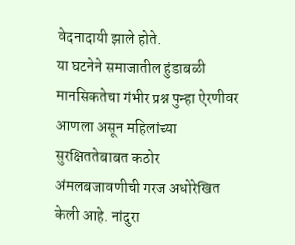वेदनादायी झाले होते.
या घटनेने समाजातील हुंडाबळी मानसिकतेचा गंभीर प्रश्न पुन्हा ऐरणीवर आणला असून महिलांच्या सुरक्षिततेबाबत कठोर अंमलबजावणीची गरज अधोरेखित केली आहे. नांदुरा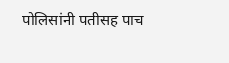पोलिसांनी पतीसह पाच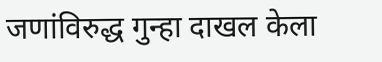जणांविरुद्ध गुन्हा दाखल केला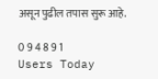असून पुढील तपास सुरू आहे.

0 9 4 8 9 1
Users Today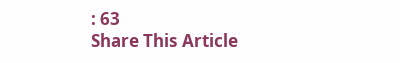: 63
Share This Article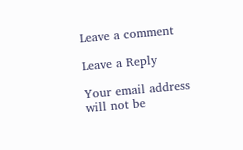Leave a comment

Leave a Reply

Your email address will not be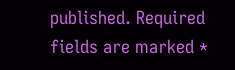published. Required fields are marked *